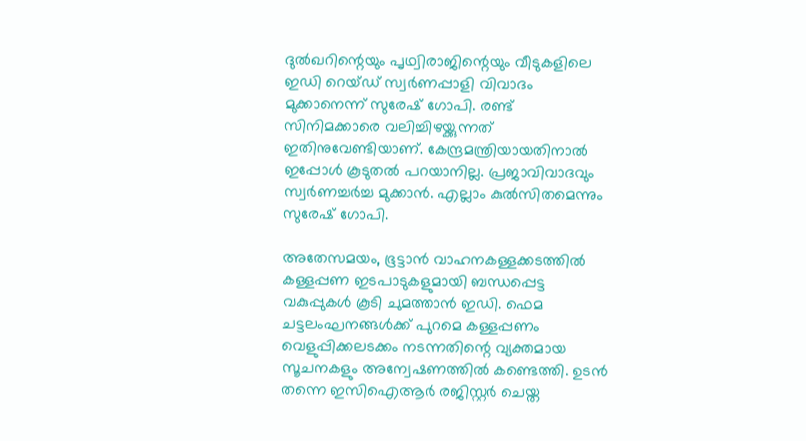ദുല്‍ഖറിന്റെയും പൃഥ്വിരാജിന്റെയും വീടുകളിലെ ഇഡി റെയ്ഡ് സ്വര്‍ണപ്പാളി വിവാദം മുക്കാനെന്ന് സുരേഷ് ഗോപി. രണ്ട് സിനിമക്കാരെ വലിച്ചിഴയ്ക്കുന്നത് ഇതിനുവേണ്ടിയാണ്. കേന്ദ്രമന്ത്രിയായതിനാല്‍ ഇപ്പോള്‍ കൂടുതല്‍ പറയാനില്ല. പ്രജാവിവാദവും സ്വര്‍ണച്ചര്‍ച്ച മുക്കാന്‍. എല്ലാം കുല്‍സിതമെന്നും സുരേഷ് ഗോപി.

അതേസമയം, ഭൂട്ടാൻ വാഹനകള്ളക്കടത്തില്‍ കള്ളപ്പണ ഇടപാടുകളുമായി ബന്ധപ്പെട്ട വകുപ്പുകൾ കൂടി ചുമത്താൻ ഇഡി. ഫെമ ചട്ടലംഘനങ്ങൾക്ക് പുറമെ കള്ളപ്പണം വെളുപ്പിക്കലടക്കം നടന്നതിന്റെ വ്യക്തമായ സൂചനകളും അന്വേഷണത്തിൽ കണ്ടെത്തി. ഉടൻ തന്നെ ഇസിഐആർ രജിസ്റ്റർ ചെയ്ത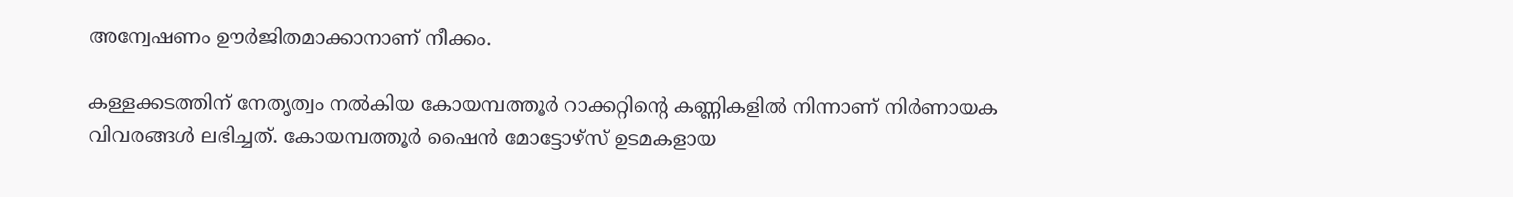അന്വേഷണം ഊർജിതമാക്കാനാണ് നീക്കം.

കള്ളക്കടത്തിന് നേതൃത്വം നൽകിയ കോയമ്പത്തൂർ റാക്കറ്റിന്റെ കണ്ണികളിൽ നിന്നാണ് നിർണായക വിവരങ്ങൾ ലഭിച്ചത്. കോയമ്പത്തൂർ ഷൈൻ മോട്ടോഴ്സ് ഉടമകളായ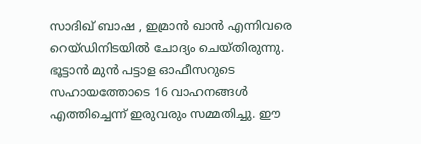സാദിഖ് ബാഷ , ഇമ്രാൻ ഖാൻ എന്നിവരെ റെയ്ഡിനിടയിൽ ചോദ്യം ചെയ്തിരുന്നു. ഭൂട്ടാൻ മുൻ പട്ടാള ഓഫീസറുടെ സഹായത്തോടെ 16 വാഹനങ്ങൾ എത്തിച്ചെന്ന് ഇരുവരും സമ്മതിച്ചു. ഈ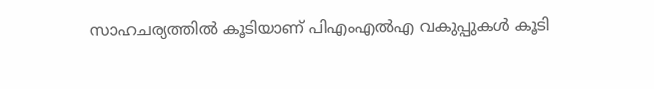സാഹചര്യത്തിൽ കൂടിയാണ് പിഎംഎൽഎ വകുപ്പുകൾ കൂടി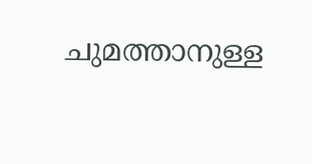ചുമത്താനുള്ള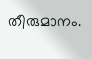തീരുമാനം.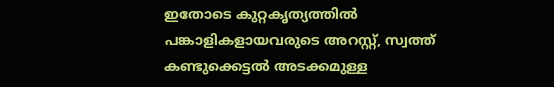ഇതോടെ കുറ്റകൃത്യത്തിൽ പങ്കാളികളായവരുടെ അറസ്റ്റ്, സ്വത്ത് കണ്ടുക്കെട്ടൽ അടക്കമുള്ള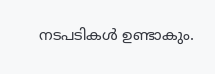നടപടികൾ ഉണ്ടാകും.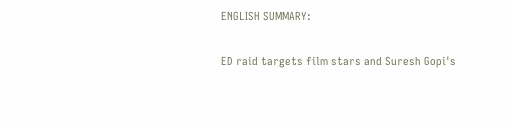ENGLISH SUMMARY:

ED raid targets film stars and Suresh Gopi's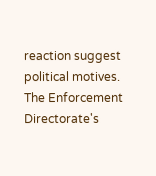reaction suggest political motives. The Enforcement Directorate's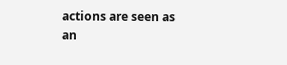actions are seen as an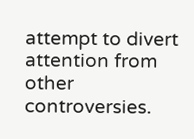attempt to divert attention from other controversies.